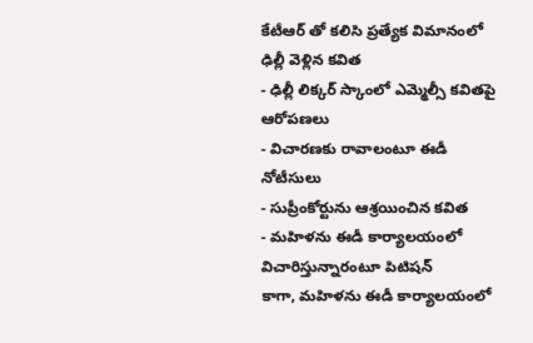కేటీఆర్ తో కలిసి ప్రత్యేక విమానంలో ఢిల్లీ వెళ్లిన కవిత
- ఢిల్లీ లిక్కర్ స్కాంలో ఎమ్మెల్సీ కవితపై ఆరోపణలు
- విచారణకు రావాలంటూ ఈడీ నోటీసులు
- సుప్రీంకోర్టును ఆశ్రయించిన కవిత
- మహిళను ఈడీ కార్యాలయంలో విచారిస్తున్నారంటూ పిటిషన్
కాగా, మహిళను ఈడీ కార్యాలయంలో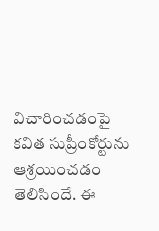విచారించడంపై కవిత సుప్రీంకోర్టును ఆశ్రయించడం తెలిసిందే. ఈ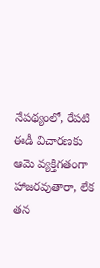నేపథ్యంలో, రేపటి ఈడీ విచారణకు ఆమె వ్యక్తిగతంగా హాజరవుతారా, లేక తన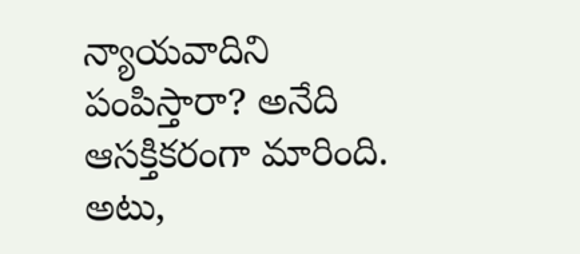న్యాయవాదిని పంపిస్తారా? అనేది ఆసక్తికరంగా మారింది. అటు,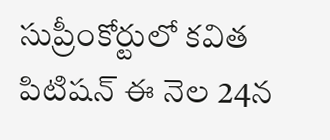సుప్రీంకోర్టులో కవిత పిటిషన్ ఈ నెల 24న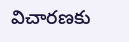విచారణకు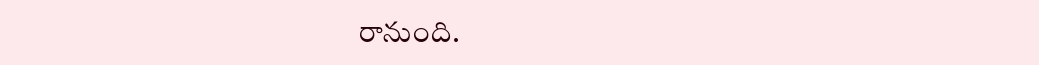రానుంది.